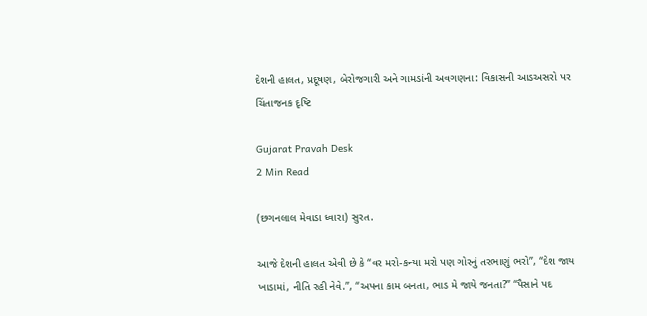દેશની હાલત, પ્રદૂષણ, બેરોજગારી અને ગામડાંની અવગણના: વિકાસની આડઅસરો પર ચિંતાજનક દૃષ્ટિ

Gujarat Pravah Desk
2 Min Read

(છગનલાલ મેવાડા ધ્વારા) સુરત.

આજે દેશની હાલત એવી છે કે “વર મરો-કન્યા મરો પણ ગોરનું તરભાણું ભરો”, “દેશ જાય ખાડામાં, નીતિ રહી નેવે.”, “અપના કામ બનતા, ભાડ મે જાયે જનતા?” “પૈસાને પદ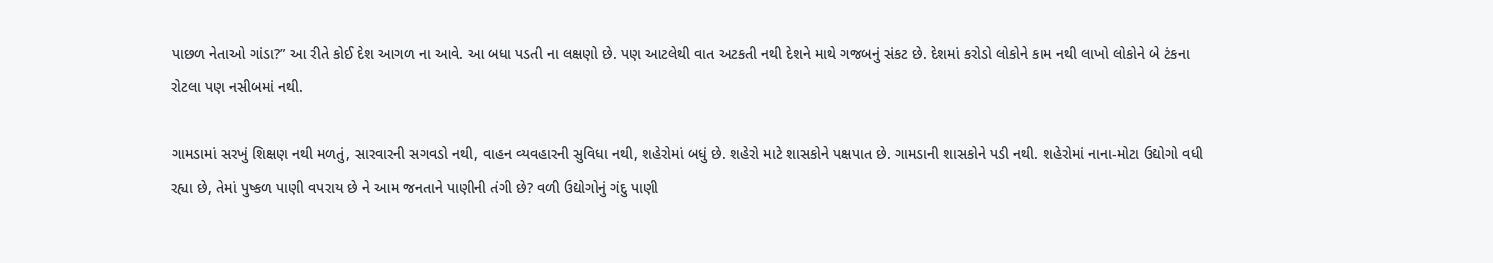પાછળ નેતાઓ ગાંડા?” આ રીતે કોઈ દેશ આગળ ના આવે. આ બધા પડતી ના લક્ષણો છે. પણ આટલેથી વાત અટકતી નથી દેશને માથે ગજબનું સંકટ છે. દેશમાં કરોડો લોકોને કામ નથી લાખો લોકોને બે ટંકના રોટલા પણ નસીબમાં નથી.

ગામડામાં સરખું શિક્ષણ નથી મળતું, સારવારની સગવડો નથી, વાહન વ્યવહારની સુવિધા નથી, શહેરોમાં બધું છે. શહેરો માટે શાસકોને પક્ષપાત છે. ગામડાની શાસકોને પડી નથી. શહેરોમાં નાના-મોટા ઉદ્યોગો વધી રહ્યા છે, તેમાં પુષ્કળ પાણી વપરાય છે ને આમ જનતાને પાણીની તંગી છે? વળી ઉદ્યોગોનું ગંદુ પાણી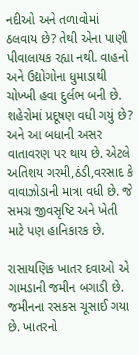નદીઓ અને તળાવોમાં ઠલવાય છે? તેથી એના પાણી પીવાલાયક રહ્યા નથી. વાહનો અને ઉદ્યોગોના ધુમાડાથી ચોખ્ખી હવા દુર્લભ બની છે. શહેરોમાં પ્રદૂષણ વધી ગયું છે? અને આ બધાની અસર વાતાવરણ પર થાય છે. એટલે અતિશય ગરમી,ઠંડી,વરસાદ કે વાવાઝોડાની માત્રા વધી છે. જે સમગ્ર જીવસૃષ્ટિ અને ખેતી માટે પણ હાનિકારક છે.

રાસાયણિક ખાતર દવાઓ એ ગામડાની જમીન બગાડી છે. જમીનના રસકસ ચૂસાઈ ગયા છે. ખાતરનો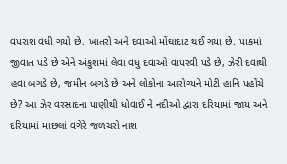વપરાશ વધી ગયો છે. ખાતરો અને દવાઓ મોંઘાદાટ થઈ ગયા છે. પાકમાં જીવાત પડે છે એને અંકુશમાં લેવા વધુ દવાઓ વાપરવી પડે છે, ઝેરી દવાથી હવા બગડે છે, જમીન બગડે છે અને લોકોના આરોગ્યને મોટી હાનિ પહોંચે છે? આ ઝેર વરસાદના પાણીથી ધોવાઈ ને નદીઓ દ્વારા દરિયામાં જાય અને દરિયામાં માછલાં વગેરે જળચરો નાશ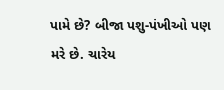પામે છે? બીજા પશુ-પંખીઓ પણ મરે છે. ચારેય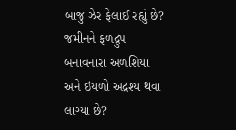બાજુ ઝેર ફેલાઈ રહ્યું છે? જમીનને ફળદ્રુપ બનાવનારા અળશિયા અને ઇયળો અદ્રશ્ય થવા લાગ્યા છે?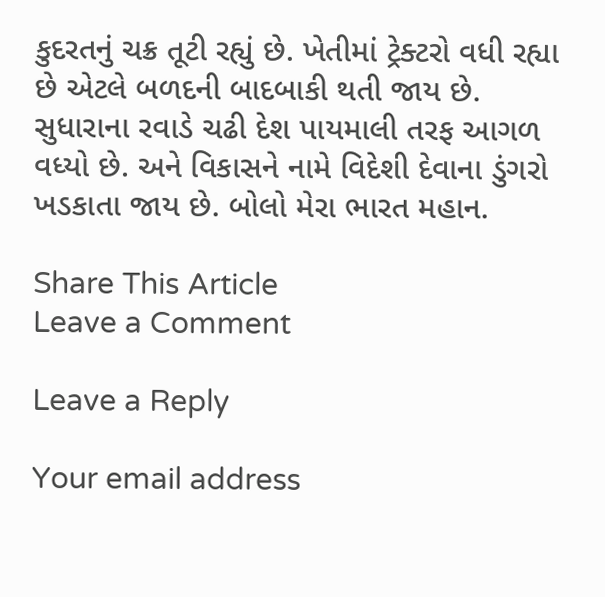કુદરતનું ચક્ર તૂટી રહ્યું છે. ખેતીમાં ટ્રેક્ટરો વધી રહ્યા છે એટલે બળદની બાદબાકી થતી જાય છે. સુધારાના રવાડે ચઢી દેશ પાયમાલી તરફ આગળ વધ્યો છે. અને વિકાસને નામે વિદેશી દેવાના ડુંગરો ખડકાતા જાય છે. બોલો મેરા ભારત મહાન.

Share This Article
Leave a Comment

Leave a Reply

Your email address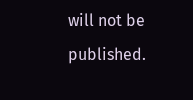will not be published.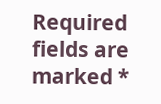Required fields are marked *